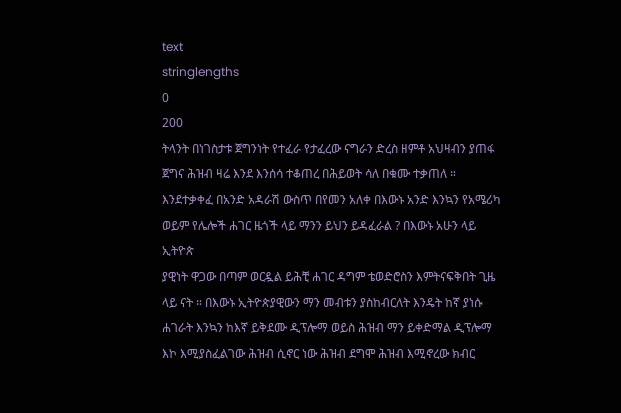text
stringlengths
0
200
ትላንት በነገስታቱ ጀግንነት የተፈራ የታፈረው ናግራን ድረስ ዘምቶ አህዛብን ያጠፋ ጀግና ሕዝብ ዛሬ እንደ እንሰሳ ተቆጠረ በሕይወት ሳለ በቁሙ ተቃጠለ ። እንደተቃቀፈ በአንድ አዳራሽ ውስጥ በየመን አለቀ በእውኑ አንድ እንኳን የአሜሪካ ወይም የሌሎች ሐገር ዜጎች ላይ ማንን ይህን ይዳፈራል ? በእውኑ አሁን ላይ ኢትዮጵ
ያዊነት ዋጋው በጣም ወርዷል ይሕቺ ሐገር ዳግም ቴወድሮስን እምትናፍቅበት ጊዜ ላይ ናት ። በእውኑ ኢትዮጵያዊውን ማን መብቱን ያስከብርለት እንዴት ከኛ ያነሱ ሐገራት እንኳን ከእኛ ይቅደሙ ዲፕሎማ ወይስ ሕዝብ ማን ይቀድማል ዲፕሎማ እኮ እሚያስፈልገው ሕዝብ ሲኖር ነው ሕዝብ ደግሞ ሕዝብ እሚኖረው ክብር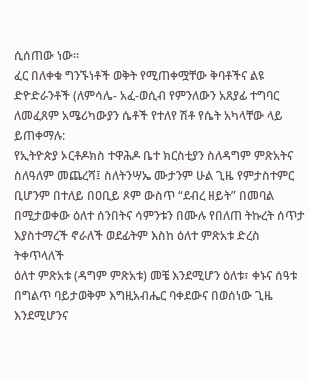ሲሰጠው ነው።
ፈር በለቀቁ ግንኙነቶች ወቅት የሚጠቀሟቸው ቅባቶችና ልዩ ድዮድራንቶች (ለምሳሌ- አፈ-ወሲብ የምንለውን አጸያፊ ተግባር ለመፈጸም አሜሪካውያን ሴቶች የተለየ ሽቶ የሴት አካላቸው ላይ ይጠቀማሉ:
የኢትዮጵያ ኦርቶዶክስ ተዋሕዶ ቤተ ክርስቲያን ስለዳግም ምጽአትና ስለዓለም መጨረሻ፤ ስለትንሣኤ ሙታንም ሁል ጊዜ የምታስተምር ቢሆንም በተለይ በዐቢይ ጾም ውስጥ “ደብረ ዘይት” በመባል በሚታወቀው ዕለተ ሰንበትና ሳምንቱን በሙሉ የበለጠ ትኩረት ሰጥታ እያስተማረች ኖራለች ወደፊትም እስከ ዕለተ ምጽአቱ ድረስ ትቀጥላለች
ዕለተ ምጽአቱ (ዳግም ምጽአቱ) መቼ እንደሚሆን ዕለቱ፣ ቀኑና ሰዓቱ በግልጥ ባይታወቅም እግዚአብሔር ባቀደውና በወሰነው ጊዜ እንደሚሆንና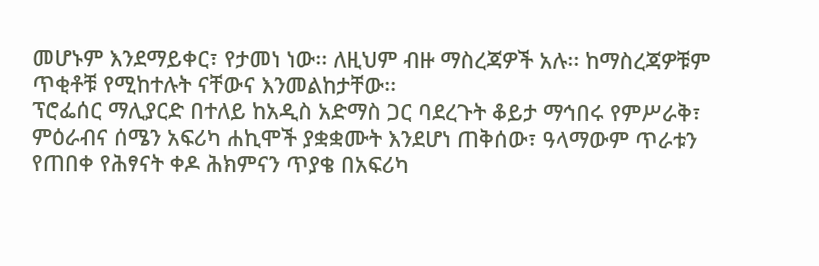መሆኑም እንደማይቀር፣ የታመነ ነው፡፡ ለዚህም ብዙ ማስረጃዎች አሉ፡፡ ከማስረጃዎቹም ጥቂቶቹ የሚከተሉት ናቸውና እንመልከታቸው፡፡
ፕሮፌሰር ማሊያርድ በተለይ ከአዲስ አድማስ ጋር ባደረጉት ቆይታ ማኅበሩ የምሥራቅ፣ ምዕራብና ሰሜን አፍሪካ ሐኪሞች ያቋቋሙት እንደሆነ ጠቅሰው፣ ዓላማውም ጥራቱን የጠበቀ የሕፃናት ቀዶ ሕክምናን ጥያቄ በአፍሪካ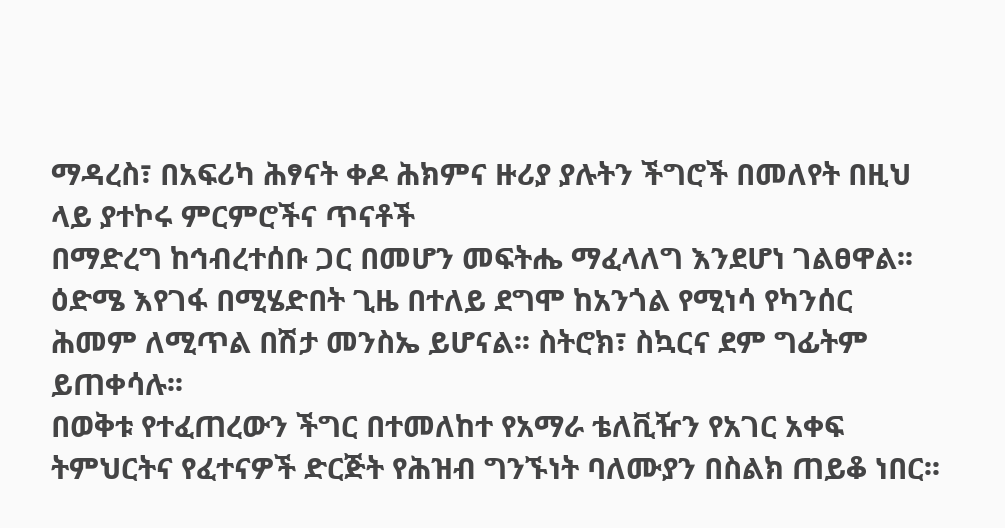ማዳረስ፣ በአፍሪካ ሕፃናት ቀዶ ሕክምና ዙሪያ ያሉትን ችግሮች በመለየት በዚህ ላይ ያተኮሩ ምርምሮችና ጥናቶች
በማድረግ ከኅብረተሰቡ ጋር በመሆን መፍትሔ ማፈላለግ እንደሆነ ገልፀዋል፡፡
ዕድሜ እየገፋ በሚሄድበት ጊዜ በተለይ ደግሞ ከአንጎል የሚነሳ የካንሰር ሕመም ለሚጥል በሽታ መንስኤ ይሆናል፡፡ ስትሮክ፣ ስኳርና ደም ግፊትም ይጠቀሳሉ፡፡
በወቅቱ የተፈጠረውን ችግር በተመለከተ የአማራ ቴለቪዥን የአገር አቀፍ ትምህርትና የፈተናዎች ድርጅት የሕዝብ ግንኙነት ባለሙያን በስልክ ጠይቆ ነበር፡፡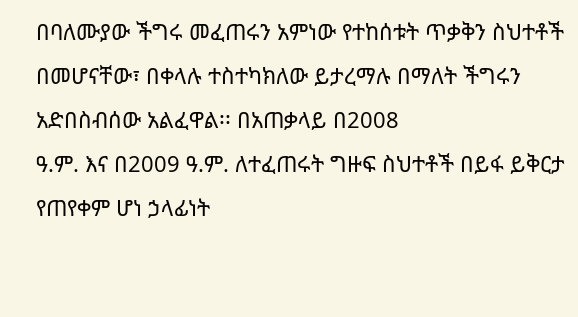በባለሙያው ችግሩ መፈጠሩን አምነው የተከሰቱት ጥቃቅን ስህተቶች በመሆናቸው፣ በቀላሉ ተስተካክለው ይታረማሉ በማለት ችግሩን አድበስብሰው አልፈዋል፡፡ በአጠቃላይ በ2008
ዓ.ም. እና በ2009 ዓ.ም. ለተፈጠሩት ግዙፍ ስህተቶች በይፋ ይቅርታ የጠየቀም ሆነ ኃላፊነት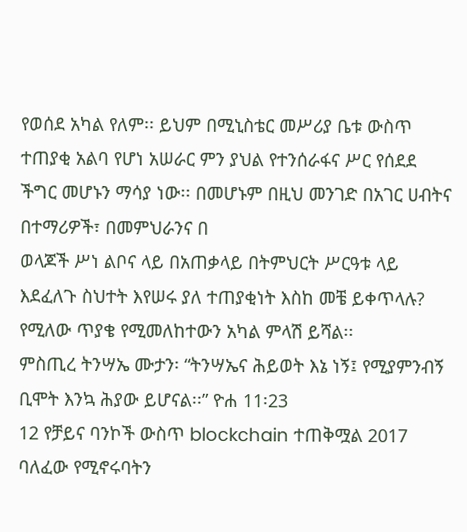የወሰደ አካል የለም፡፡ ይህም በሚኒስቴር መሥሪያ ቤቱ ውስጥ ተጠያቂ አልባ የሆነ አሠራር ምን ያህል የተንሰራፋና ሥር የሰደደ ችግር መሆኑን ማሳያ ነው፡፡ በመሆኑም በዚህ መንገድ በአገር ሀብትና በተማሪዎች፣ በመምህራንና በ
ወላጆች ሥነ ልቦና ላይ በአጠቃላይ በትምህርት ሥርዓቱ ላይ እደፈለጉ ስህተት እየሠሩ ያለ ተጠያቂነት እስከ መቼ ይቀጥላሉ? የሚለው ጥያቄ የሚመለከተውን አካል ምላሽ ይሻል፡፡
ምስጢረ ትንሣኤ ሙታን፡ “ትንሣኤና ሕይወት እኔ ነኝ፤ የሚያምንብኝ ቢሞት እንኳ ሕያው ይሆናል፡፡” ዮሐ 11፡23
12 የቻይና ባንኮች ውስጥ blockchain ተጠቅሟል 2017
ባለፈው የሚኖሩባትን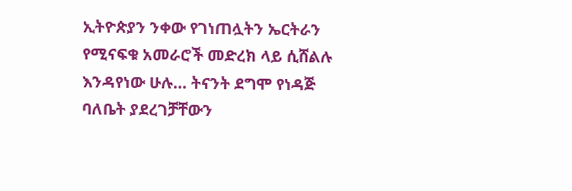ኢትዮጵያን ንቀው የገነጠሏትን ኤርትራን የሚናፍቁ አመራሮች መድረክ ላይ ሲሸልሉ እንዳየነው ሁሉ… ትናንት ደግሞ የነዳጅ ባለቤት ያደረገቻቸውን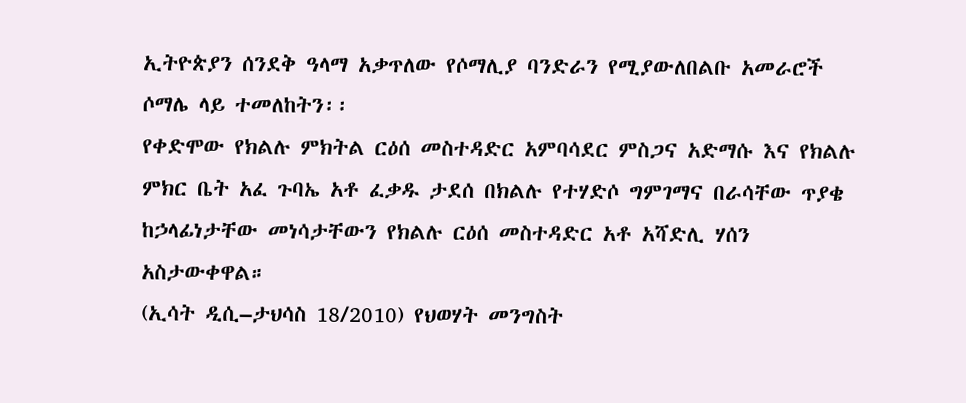ኢትዮጵያን ሰንደቅ ዓላማ አቃጥለው የሶማሊያ ባንድራን የሚያውለበልቡ አመራሮች ሶማሌ ላይ ተመለከትን፡፡
የቀድሞው የክልሉ ምክትል ርዕሰ መስተዳድር አምባሳደር ምስጋና አድማሱ እና የክልሉ ምክር ቤት አፈ ጉባኤ አቶ ፈቃዱ ታደሰ በክልሉ የተሃድሶ ግምገማና በራሳቸው ጥያቄ ከኃላፊነታቸው መነሳታቸውን የክልሉ ርዕሰ መስተዳድር አቶ አሻድሊ ሃሰን አስታውቀዋል።
(ኢሳት ዲሲ–ታህሳስ 18/2010) የህወሃት መንግስት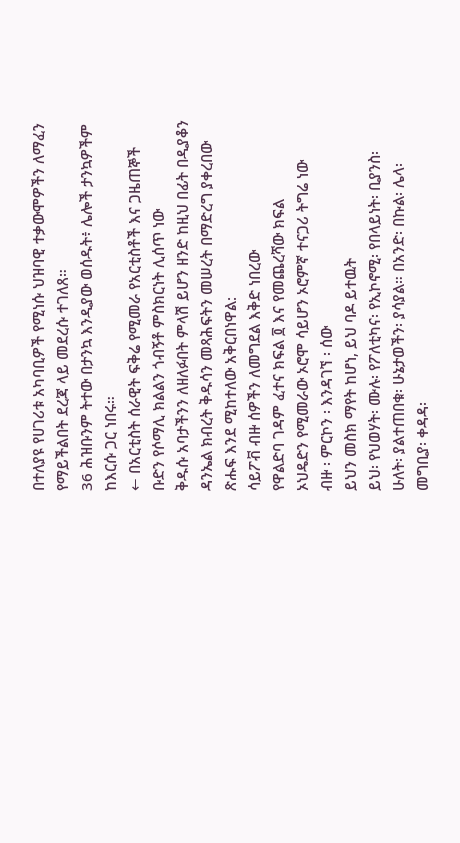በተለያዩ የሀገሪቱ አካባቢዎች የሚነሱ ህዝባዊ ተቃውሞዎችን ለማፈን የማይችልበት ደረጃ ላይ መደረሱ ተገለጸ።
36 ሕዝቡንም ትተው በታንኳ እንዲያው ወሰዱት፥ ሌሎች ታንኳዎችም ከእርሱ ጋር ነበሩ።
← በአርቲስት ሰራዊት ፍቅሬ የሚመራ የአርቲስቶች እና ጋዜጠኞች ቡድን የሶማሊ ክልልን ጎብኝቶ ምስክርነት ሊሰጥ ነው
ቅዱሱ አባታችንን ለዘለፉበት ምላሽ ይሆን ዘንድ ከዚህ በፊት በዲያቆን ዳንኤል ክብረት ቅዱሳን መጻሕፍትን መሠረት በማድረግ ያቀረበው ጽሑፍ እንደ ሚከተለው አቅርበነዋል:
ሳይፖቭ ብዙ ሰዎችን ለመግደል እቅድ ነበረው
የዋልድባ ገዳም ፈተና ክፍል ፬ እና የመጨረሻው ክፍል
ኦህዴድን የሚመራው ኦሮሞ ሳይሆን ኦሮምኛ ተናጋሪ ትግሬ ነው
ብዙ ፡ ምርኮን ፡ እንዳገኘ ፡ ሰው
ይህን መስክ ማየት ከሆነ, ይህ ባዶ ይተዉት
ይህ፡ የህወሃት፡ ሙሉ፡ የፖለቲካና፡ የኢኮኖሚ፡ የበላይነት፡ ቢያንስ፡ ሁለት፡ ያልተጠበቁ፡ ሁኔታወችን፡ ያሳያል። በአንድ፡ በኩል፡ ሌላ፡ መግቢያ፡ ቀዳዳ፡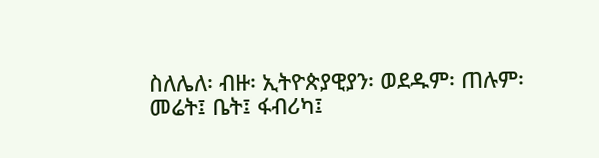ስለሌለ፡ ብዙ፡ ኢትዮጵያዊያን፡ ወደዱም፡ ጠሉም፡ መሬት፤ ቤት፤ ፋብሪካ፤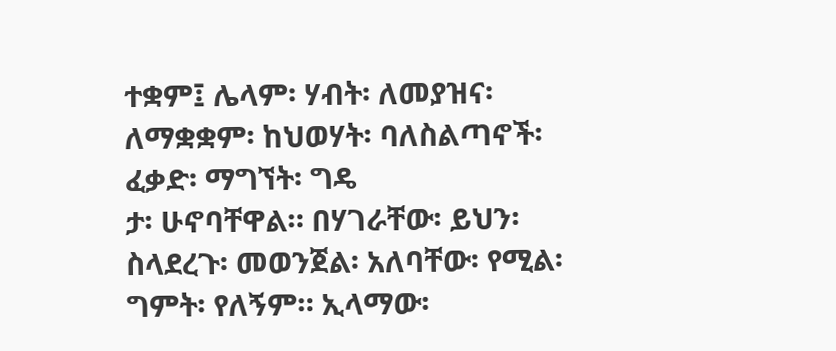ተቋም፤ ሌላም፡ ሃብት፡ ለመያዝና፡ ለማቋቋም፡ ከህወሃት፡ ባለስልጣኖች፡ ፈቃድ፡ ማግኘት፡ ግዴ
ታ፡ ሁኖባቸዋል። በሃገራቸው፡ ይህን፡ ስላደረጉ፡ መወንጀል፡ አለባቸው፡ የሚል፡ ግምት፡ የለኝም። ኢላማው፡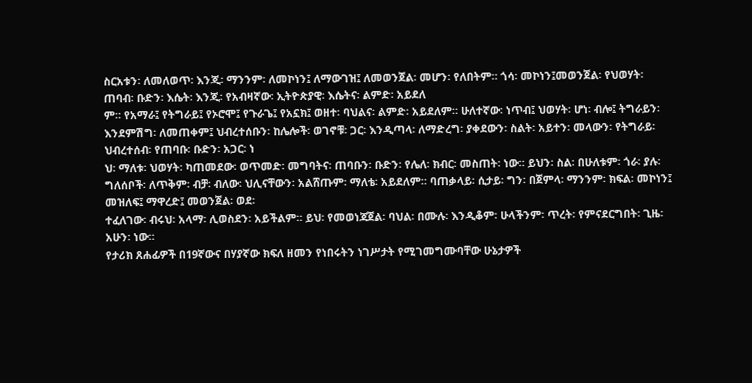ስርአቱን፡ ለመለወጥ፡ እንጂ፡ ማንንም፡ ለመኮነን፤ ለማውገዝ፤ ለመወንጀል፡ መሆን፡ የለበትም። ጎሳ፡ መኮነን፤መወንጀል፡ የህወሃት፡ ጠባብ፡ ቡድን፡ እሴት፡ እንጂ፡ የአብዛኛው፡ ኢትዮጵያዊ፡ እሴትና፡ ልምድ፡ አይደለ
ም። የአማራ፤ የትግራይ፤ የኦሮሞ፤ የጉራጌ፤ የአኗክ፤ ወዘተ፡ ባህልና፡ ልምድ፡ አይደለም። ሁለተኛው፡ ነጥብ፤ ህወሃት፡ ሆነ፡ ብሎ፤ ትግራይን፡ እንደምሽግ፡ ለመጠቀም፤ ህብረተሰቡን፡ ከሌሎች፡ ወገኖቹ፡ ጋር፡ እንዲጣላ፡ ለማድረግ፡ ያቀደውን፡ ስልት፡ አይተን፡ መላውን፡ የትግራይ፡ ህብረተሰብ፡ የጠባቡ፡ ቡድን፡ አጋር፡ ነ
ህ፡ ማለቱ፡ ህወሃት፡ ካጠመደው፡ ወጥመድ፡ መግባትና፡ ጠባቡን፡ ቡድን፡ የሌለ፡ ክብር፡ መስጠት፡ ነው። ይህን፡ ስል፡ በሁለቱም፡ ጎራ፡ ያሉ፡ ግለሰቦች፡ ለጥቅም፡ ብቻ፡ ብለው፡ ህሊናቸውን፡ አልሸጡም፡ ማለቴ፡ አይደለም። ባጠቃላይ፡ ሲታይ፡ ግን፡ በጀምላ፡ ማንንም፡ ክፍል፡ መኮነን፤ መዝለፍ፤ ማዋረድ፤ መወንጀል፡ ወደ፡
ተፈለገው፡ ብሩህ፡ አላማ፡ ሊወስደን፡ አይችልም። ይህ፡ የመወነጃጀል፡ ባህል፡ በሙሉ፡ እንዲቆም፡ ሁላችንም፡ ጥረት፡ የምናደርግበት፡ ጊዜ፡ አሁን፡ ነው።
የታሪክ ጸሐፊዎች በ19ኛውና በሃያኛው ክፍለ ዘመን የነበሩትን ነገሥታት የሚገመግሙባቸው ሁኔታዎች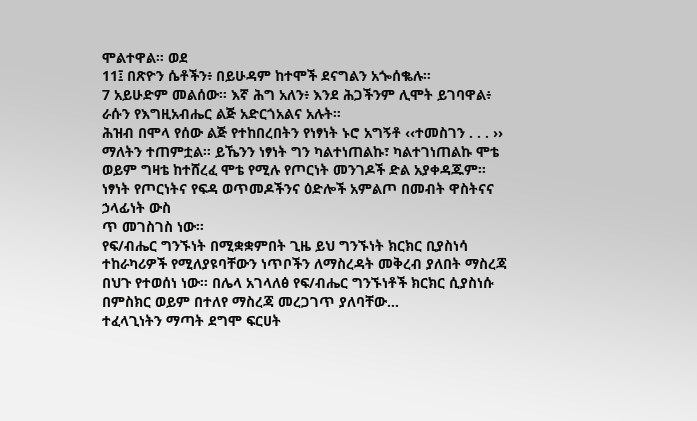ሞልተዋል። ወደ
11፤ በጽዮን ሴቶችን፥ በይሁዳም ከተሞች ደናግልን አጐሰቈሉ።
7 አይሁድም መልሰው። እኛ ሕግ አለን፥ እንደ ሕጋችንም ሊሞት ይገባዋል፥ ራሱን የእግዚአብሔር ልጅ አድርጎአልና አሉት።
ሕዝብ በሞላ የሰው ልጅ የተከበረበትን የነፃነት ኑሮ አግኝቶ ‹‹ተመስገን . . . ›› ማለትን ተጠምቷል፡፡ ይኼንን ነፃነት ግን ካልተነጠልኩ፣ ካልተገነጠልኩ ሞቴ ወይም ግዛቴ ከተሸረፈ ሞቴ የሚሉ የጦርነት መንገዶች ድል አያቀዳጁም፡፡ ነፃነት የጦርነትና የፍዳ ወጥመዶችንና ዕድሎች አምልጦ በመብት ዋስትናና ኃላፊነት ውስ
ጥ መገስገስ ነው፡፡
የፍ/ብሔር ግንኙነት በሚቋቋምበት ጊዜ ይህ ግንኙነት ክርክር ቢያስነሳ ተከራካሪዎች የሚለያዩባቸውን ነጥቦችን ለማስረዳት መቅረብ ያለበት ማስረጃ በህጉ የተወሰነ ነው፡፡ በሌላ አገላለፅ የፍ/ብሔር ግንኙነቶች ክርክር ሲያስነሱ በምስክር ወይም በተለየ ማስረጃ መረጋገጥ ያለባቸው…
ተፈላጊነትን ማጣት ደግሞ ፍርሀት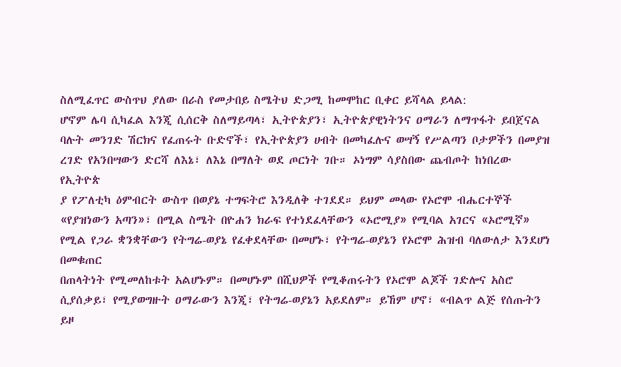ስለሚፈጥር ውስጥህ ያለው በራስ የመታበይ ስሜትህ ድጋሚ ከመሞከር ቢቀር ይሻላል ይላል:
ሆኖም ሌባ ሲካፈል እንጂ ሲሰርቅ ስለማይጣላ፣ ኢትዮጵያን፣ ኢትዮጵያዊነትንና ዐማራን ለማጥፋት ይበጀናል ባሉት መንገድ ሽርክና የፈጠሩት ቡድኖች፣ የኢትዮጵያን ሀብት በመካፈሉና ወሣኝ የሥልጣን ቦታዎችን በመያዝ ረገድ የአንበሣውን ድርሻ ለእኔ፣ ለእኔ በማለት ወደ ጦርነት ገቡ። ኦነግም ሳያስበው ጨብጦት ከነበረው የኢትዮጵ
ያ የፖለቲካ ዕምብርት ውስጥ በወያኔ ተግፍትሮ እንዲለቅ ተገደደ። ይህም መላው የኦሮሞ ብሔርተኞች «የያዝነውን አጣን»፣ በሚል ስሜት በዮሐን ክራፍ የተነደፈላቸውን «ኦሮሚያ» የሚባል አገርና «ኦሮሚኛ» የሚል የጋራ ቋንቋቸውን የትግሬ-ወያኔ የፈቀደላቸው በመሆኑ፣ የትግሬ-ወያኔን የኦሮሞ ሕዝብ ባለውለታ እንደሆነ በመቁጠር
በጠላትነት የሚመለከቱት አልሆኑም። በመሆኑም በሺህዎች የሚቆጠሩትን የኦሮሞ ልጆች ገድሎና አስሮ ሲያሰቃይ፣ የሚያወግዙት ዐማራውን እንጂ፣ የትግሬ-ወያኔን አይደለም። ይኸም ሆኖ፣ «ብልጥ ልጅ የሰጡትን ይዞ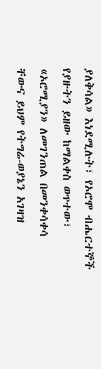ያለቅሳል» እነደሚሉት፣ የኦሮሞ ብሔርተኞች የያዙትን ይዘው ከማልቀስ ወጥተው፣ «ኦሮሚያን» ለመገንጠል በመንቀሳቀሳ
ቸውና ይህም የትግሬ-ወያኔን አገዛዝ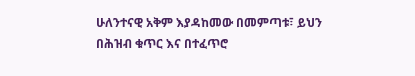ሁለንተናዊ አቅም እያዳከመው በመምጣቱ፣ ይህን በሕዝብ ቁጥር እና በተፈጥሮ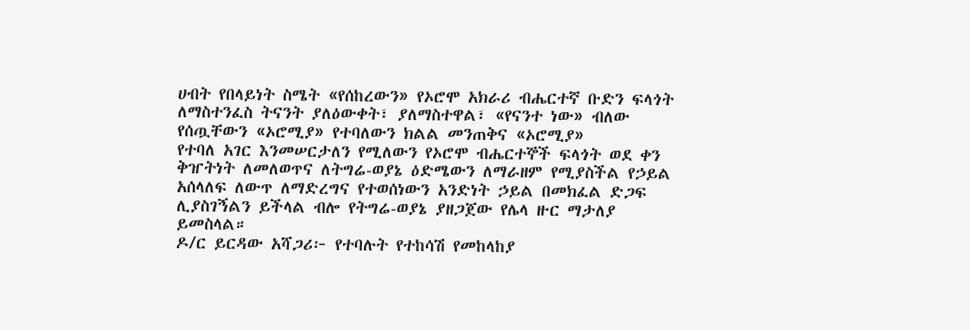ሀብት የበላይነት ስሜት «የሰከረውን» የኦሮሞ አክራሪ ብሔርተኛ ቡድን ፍላጎት ለማስተንፈስ ትናንት ያለዕውቀት፣ ያለማስተዋል፣ «የናንተ ነው» ብለው የሰጧቸውን «ኦሮሚያ» የተባለውን ክልል መንጠቅና «ኦሮሚያ»
የተባለ አገር እንመሠርታለን የሚለውን የኦሮሞ ብሔርተኞች ፍላጎት ወደ ቀን ቅዠትነት ለመለወጥና ለትግሬ-ወያኔ ዕድሜውን ለማራዘም የሚያስችል የኃይል አሰላለፍ ለውጥ ለማድረግና የተወሰነውን አንድነት ኃይል በመክፈል ድጋፍ ሊያስገኝልን ይችላል ብሎ የትግሬ-ወያኔ ያዘጋጀው የሌላ ዙር ማታለያ ይመስላል።
ዶ/ር ይርዳው አሻጋሪ፦ የተባሉት የተከሳሽ የመከላከያ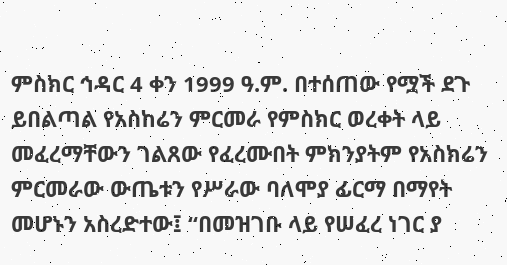ምስክር ኅዳር 4 ቀን 1999 ዓ.ም. በተሰጠው የሟች ደጉ ይበልጣል የአስከሬን ምርመራ የምስክር ወረቀት ላይ መፈረማቸውን ገልጸው የፈረሙበት ምክንያትም የአስክሬን ምርመራው ውጤቱን የሥራው ባለሞያ ፊርማ በማየት መሆኑን አስረድተው፤ “በመዝገቡ ላይ የሠፈረ ነገር ያ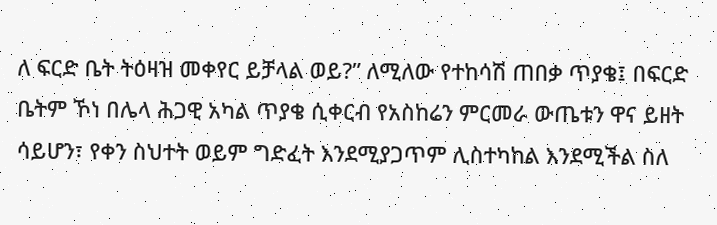ለ ፍርድ ቤት ትዕዛዝ መቀየር ይቻላል ወይ?” ለሚለው የተከሳሽ ጠበቃ ጥያቄ፤ በፍርድ ቤትም ኾነ በሌላ ሕጋዊ አካል ጥያቄ ሲቀርብ የአስከሬን ምርመራ ውጤቱን ዋና ይዘት ሳይሆን፣ የቀን ስህተት ወይም ግድፈት እንደሚያጋጥም ሊስተካከል እንደሚችል ስለ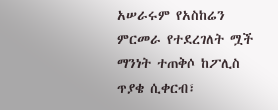አሠራሩም የአስከሬን ምርመራ የተደረገለት ሟች ማንነት ተጠቅሶ ከፖሊስ
ጥያቄ ሲቀርብ፣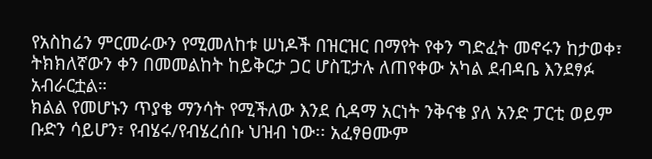የአስከሬን ምርመራውን የሚመለከቱ ሠነዶች በዝርዝር በማየት የቀን ግድፈት መኖሩን ከታወቀ፣ ትክክለኛውን ቀን በመመልከት ከይቅርታ ጋር ሆስፒታሉ ለጠየቀው አካል ደብዳቤ እንደፃፉ አብራርቷል።
ክልል የመሆኑን ጥያቄ ማንሳት የሚችለው እንደ ሲዳማ አርነት ንቅናቄ ያለ አንድ ፓርቲ ወይም ቡድን ሳይሆን፣ የብሄሩ/የብሄረሰቡ ህዝብ ነው፡፡ አፈፃፀሙም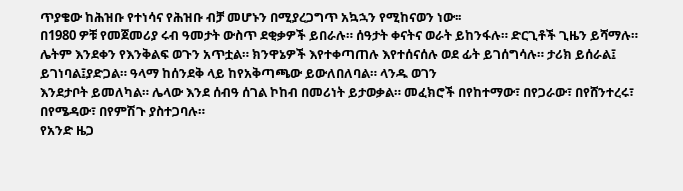ጥያቄው ከሕዝቡ የተነሳና የሕዝቡ ብቻ መሆኑን በሚያረጋግጥ አኳኋን የሚከናወን ነው፡፡
በ1980 ዎቹ የመጀመሪያ ሩብ ዓመታት ውስጥ ደቂቃዎች ይበራሉ። ሰዓታት ቀናትና ወራት ይከንፋሉ። ድርጊቶች ጊዜን ይሻማሉ። ሌትም እንደቀን የእንቅልፍ ወጉን አጥቷል። ክንዋኔዎች እየተቀጣጠሉ እየተሰናሰሉ ወደ ፊት ይገሰግሳሉ። ታሪክ ይሰራል፤ ይገነባል፤ያድጋል። ዓላማ ከሰንደቅ ላይ ከየአቅጣጫው ይውለበለባል። ላንዱ ወገን
እንደታቦት ይመለካል። ሌላው እንደ ሰብዓ ሰገል ኮከብ በመሪነት ይታወቃል። መፈክሮች በየከተማው፣ በየጋራው፣ በየሸንተረሩ፣ በየሜዳው፣ በየምሽጉ ያስተጋባሉ።
የአንድ ዜጋ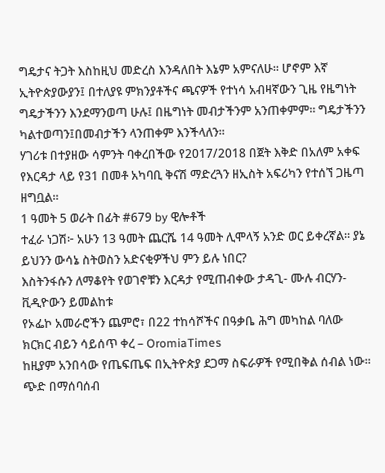ግዴታና ትጋት እስከዚህ መድረስ እንዳለበት እኔም አምናለሁ፡፡ ሆኖም እኛ ኢትዮጵያውያን፤ በተለያዩ ምክንያቶችና ጫናዎች የተነሳ አብዛኛውን ጊዜ የዜግነት ግዴታችንን እንደማንወጣ ሁሉ፤ በዜግነት መብታችንም አንጠቀምም፡፡ ግዴታችንን ካልተወጣን፤በመብታችን ላንጠቀም እንችላለን፡፡
ሃገሪቱ በተያዘው ሳምንት ባቀረበችው የ2017/2018 በጀት እቅድ በአለም አቀፍ የእርዳታ ላይ የ31 በመቶ አካባቢ ቅናሽ ማድረጓን ዘኢስት አፍሪካን የተሰኘ ጋዜጣ ዘግቧል።
1 ዓመት 5 ወራት በፊት #679 by ዊሎቶች
ተፈራ ነጋሽ፦ አሁን 13 ዓመት ጨርሼ 14 ዓመት ሊሞላኝ አንድ ወር ይቀረኛል። ያኔ ይህንን ውሳኔ ስትወስን አድናቂዎችህ ምን ይሉ ነበር?
እስትንፋሱን ለማቆየት የወገኖቹን እርዳታ የሚጠብቀው ታዳጊ- ሙሉ ብርሃን-ቪዲዮውን ይመልከቱ
የኦፌኮ አመራሮችን ጨምሮ፣ በ22 ተከሳሾችና በዓቃቤ ሕግ መካከል ባለው ክርክር ብይን ሳይሰጥ ቀረ – OromiaTimes
ከዚያም አንበሳው የጤፍጤፍ በኢትዮጵያ ደጋማ ስፍራዎች የሚበቅል ሰብል ነው፡፡ ጭድ በማሰባሰብ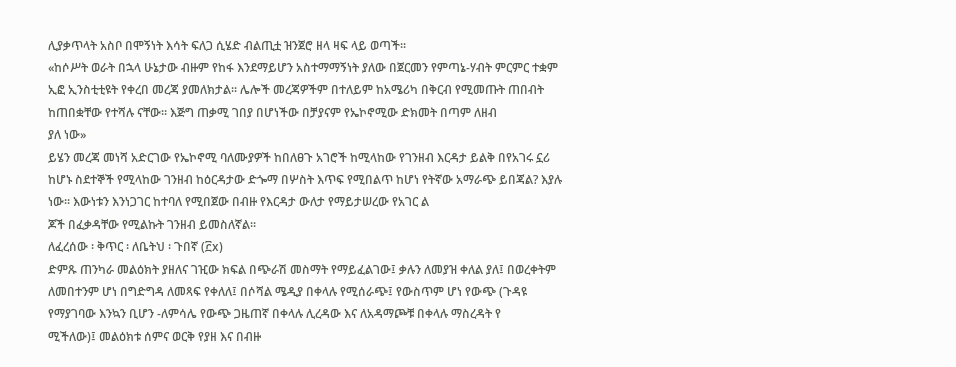ሊያቃጥላት አስቦ በሞኝነት እሳት ፍለጋ ሲሄድ ብልጢቷ ዝንጀሮ ዘላ ዛፍ ላይ ወጣች፡፡
«ከሶሥት ወራት በኋላ ሁኔታው ብዙም የከፋ እንደማይሆን አስተማማኝነት ያለው በጀርመን የምጣኔ-ሃብት ምርምር ተቋም ኢፎ ኢንስቲቲዩት የቀረበ መረጃ ያመለክታል። ሌሎች መረጃዎችም በተለይም ከአሜሪካ በቅርብ የሚመጡት ጠበብት ከጠበቋቸው የተሻሉ ናቸው። እጅግ ጠቃሚ ገበያ በሆነችው በቻያናም የኤኮኖሚው ድክመት በጣም ለዘብ
ያለ ነው»
ይሄን መረጃ መነሻ አድርገው የኤኮኖሚ ባለሙያዎች ከበለፀጉ አገሮች ከሚላከው የገንዘብ እርዳታ ይልቅ በየአገሩ ኗሪ ከሆኑ ስደተኞች የሚላከው ገንዘብ ከዕርዳታው ድጐማ በሦስት እጥፍ የሚበልጥ ከሆነ የትኛው አማራጭ ይበጃል? እያሉ ነው፡፡ እውነቱን እንነጋገር ከተባለ የሚበጀው በብዙ የእርዳታ ውለታ የማይታሠረው የአገር ል
ጆች በፈቃዳቸው የሚልኩት ገንዘብ ይመስለኛል፡፡
ለፈረሰው ፡ ቅጥር ፡ ለቤትህ ፡ ጉበኛ (፫x)
ድምጹ ጠንካራ መልዕክት ያዘለና ገዢው ክፍል በጭራሽ መስማት የማይፈልገው፤ ቃሉን ለመያዝ ቀለል ያለ፤ በወረቀትም ለመበተንም ሆነ በግድግዳ ለመጻፍ የቀለለ፤ በሶሻል ሜዲያ በቀላሉ የሚሰራጭ፤ የውስጥም ሆነ የውጭ (ጉዳዩ የማያገባው እንኳን ቢሆን -ለምሳሌ የውጭ ጋዜጠኛ በቀላሉ ሊረዳው እና ለአዳማጮቹ በቀላሉ ማስረዳት የ
ሚችለው)፤ መልዕክቱ ሰምና ወርቅ የያዘ እና በብዙ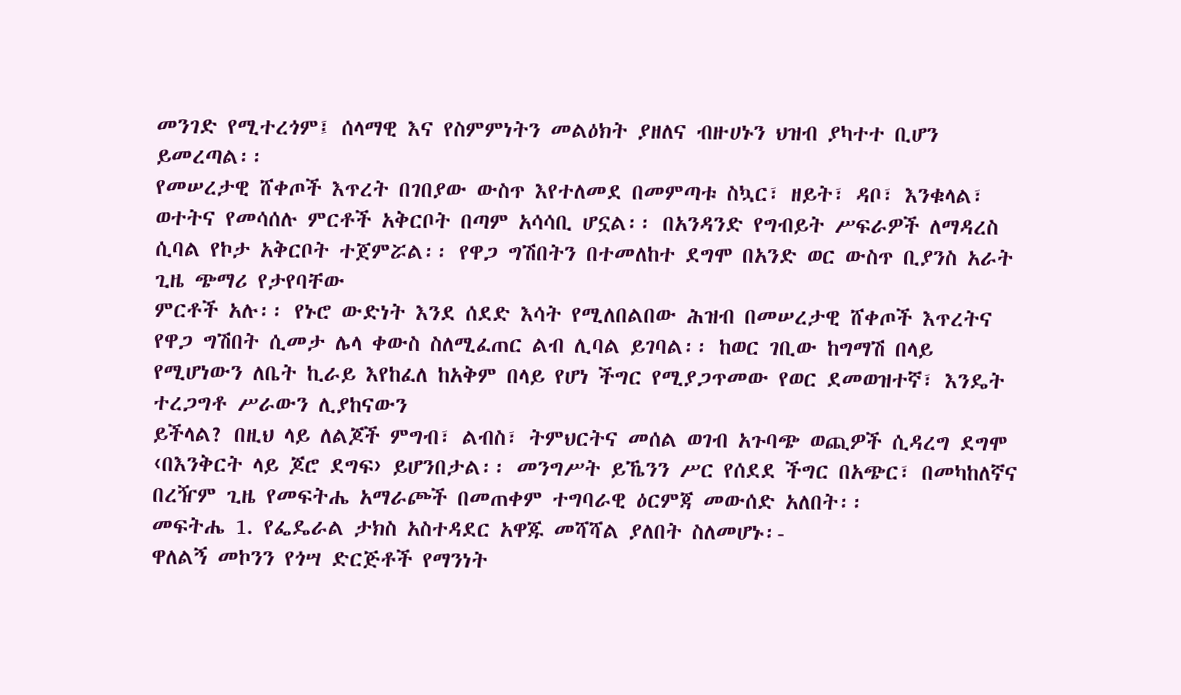መንገድ የሚተረጎም፤ ሰላማዊ እና የስምምነትን መልዕክት ያዘለና ብዙሀኑን ህዝብ ያካተተ ቢሆን ይመረጣል፡፡
የመሠረታዊ ሸቀጦች እጥረት በገበያው ውስጥ እየተለመደ በመምጣቱ ስኳር፣ ዘይት፣ ዳቦ፣ እንቁላል፣ ወተትና የመሳሰሉ ምርቶች አቅርቦት በጣም አሳሳቢ ሆኗል፡፡ በአንዳንድ የግብይት ሥፍራዎች ለማዳረስ ሲባል የኮታ አቅርቦት ተጀምሯል፡፡ የዋጋ ግሽበትን በተመለከተ ደግሞ በአንድ ወር ውስጥ ቢያንስ አራት ጊዜ ጭማሪ የታየባቸው
ምርቶች አሉ፡፡ የኑሮ ውድነት እንደ ሰደድ እሳት የሚለበልበው ሕዝብ በመሠረታዊ ሸቀጦች እጥረትና የዋጋ ግሽበት ሲመታ ሌላ ቀውስ ስለሚፈጠር ልብ ሊባል ይገባል፡፡ ከወር ገቢው ከግማሽ በላይ የሚሆነውን ለቤት ኪራይ እየከፈለ ከአቅም በላይ የሆነ ችግር የሚያጋጥመው የወር ደመወዝተኛ፣ እንዴት ተረጋግቶ ሥራውን ሊያከናውን
ይችላል? በዚህ ላይ ለልጆች ምግብ፣ ልብስ፣ ትምህርትና መሰል ወገብ አጉባጭ ወጪዎች ሲዳረግ ደግሞ ‹በእንቅርት ላይ ጆሮ ደግፍ› ይሆንበታል፡፡ መንግሥት ይኼንን ሥር የሰደደ ችግር በአጭር፣ በመካከለኛና በረዥም ጊዜ የመፍትሔ አማራጮች በመጠቀም ተግባራዊ ዕርምጃ መውሰድ አለበት፡፡
መፍትሔ 1. የፌዴራል ታክስ አስተዳደር አዋጁ መሻሻል ያለበት ስለመሆኑ፡-
ዋለልኝ መኮንን የጎሣ ድርጅቶች የማንነት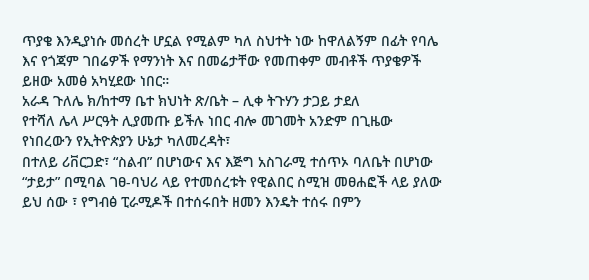ጥያቄ እንዲያነሱ መሰረት ሆኗል የሚልም ካለ ስህተት ነው ከዋለልኝም በፊት የባሌ እና የጎጃም ገበሬዎች የማንነት እና በመሬታቸው የመጠቀም መብቶች ጥያቄዎች ይዘው አመፅ አካሂደው ነበር።
አራዳ ጉለሌ ክ/ከተማ ቤተ ክህነት ጽ/ቤት – ሊቀ ትጉሃን ታጋይ ታደለ
የተሻለ ሌላ ሥርዓት ሊያመጡ ይችሉ ነበር ብሎ መገመት አንድም በጊዜው የነበረውን የኢትዮጵያን ሁኔታ ካለመረዳት፣
በተለይ ሪቨርጋድ፣ “ስልብ” በሆነውና እና እጅግ አስገራሚ ተሰጥኦ ባለቤት በሆነው “ታይታ” በሚባል ገፀ-ባህሪ ላይ የተመሰረቱት የዊልበር ስሚዝ መፀሐፎች ላይ ያለው ይህ ሰው ፣ የግብፅ ፒራሚዶች በተሰሩበት ዘመን እንዴት ተሰሩ በምን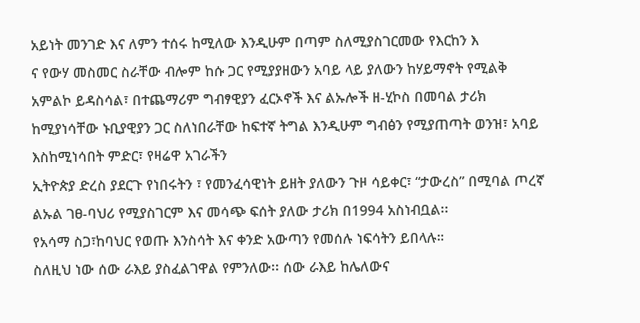አይነት መንገድ እና ለምን ተሰሩ ከሚለው እንዲሁም በጣም ስለሚያስገርመው የእርከን እ
ና የውሃ መስመር ስራቸው ብሎም ከሱ ጋር የሚያያዘውን አባይ ላይ ያለውን ከሃይማኖት የሚልቅ አምልኮ ይዳስሳል፣ በተጨማሪም ግብፃዊያን ፈርኦኖች እና ልኡሎች ዘ-ሂኮስ በመባል ታሪክ ከሚያነሳቸው ኑቢያዊያን ጋር ስለነበራቸው ከፍተኛ ትግል እንዲሁም ግብፅን የሚያጠጣት ወንዝ፣ አባይ እስከሚነሳበት ምድር፣ የዛሬዋ አገራችን
ኢትዮጵያ ድረስ ያደርጉ የነበሩትን ፣ የመንፈሳዊነት ይዘት ያለውን ጉዞ ሳይቀር፣ “ታውረስ” በሚባል ጦረኛ ልኡል ገፀ-ባህሪ የሚያስገርም እና መሳጭ ፍሰት ያለው ታሪክ በ1994 አስነብቧል፡፡
የአሳማ ስጋ፣ከባህር የወጡ እንስሳት እና ቀንድ አውጣን የመሰሉ ነፍሳትን ይበላሉ።
ስለዚህ ነው ሰው ራእይ ያስፈልገዋል የምንለው፡፡ ሰው ራእይ ከሌለውና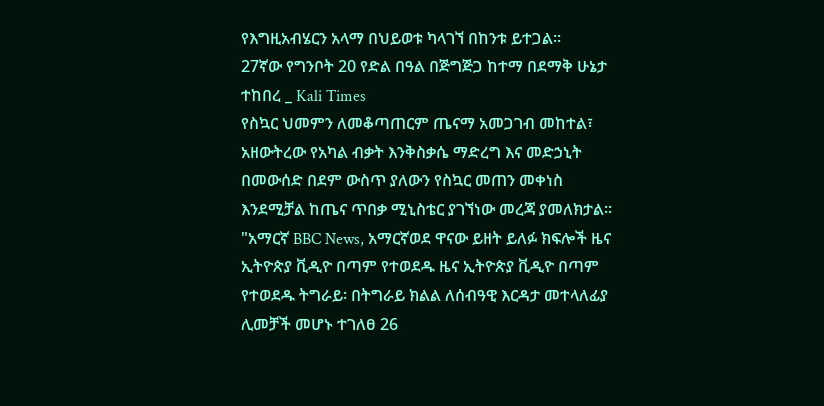የእግዚአብሄርን አላማ በህይወቱ ካላገኘ በከንቱ ይተጋል፡፡
27ኛው የግንቦት 20 የድል በዓል በጅግጅጋ ከተማ በደማቅ ሁኔታ ተከበረ _ Kali Times
የስኳር ህመምን ለመቆጣጠርም ጤናማ አመጋገብ መከተል፣ አዘውትረው የአካል ብቃት እንቅስቃሴ ማድረግ እና መድኃኒት በመውሰድ በደም ውስጥ ያለውን የስኳር መጠን መቀነስ እንደሚቻል ከጤና ጥበቃ ሚኒስቴር ያገኘነው መረጃ ያመለክታል።
"አማርኛ BBC News, አማርኛወደ ዋናው ይዘት ይለፉ ክፍሎች ዜና ኢትዮጵያ ቪዲዮ በጣም የተወደዱ ዜና ኢትዮጵያ ቪዲዮ በጣም የተወደዱ ትግራይ፡ በትግራይ ክልል ለሰብዓዊ እርዳታ መተላለፊያ ሊመቻች መሆኑ ተገለፀ 26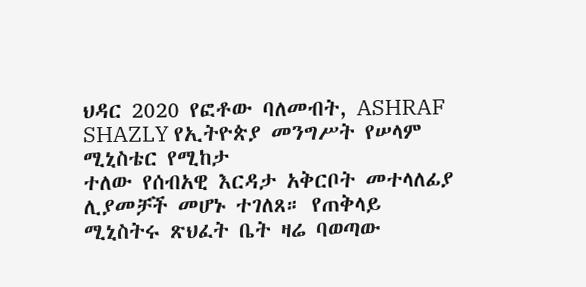ህዳር 2020 የፎቶው ባለመብት, ASHRAF SHAZLY የኢትዮጵያ መንግሥት የሠላም ሚኒስቴር የሚከታ
ተለው የሰብአዊ እርዳታ አቅርቦት መተላለፊያ ሊያመቻች መሆኑ ተገለጸ። የጠቅላይ ሚኒስትሩ ጽህፈት ቤት ዛሬ ባወጣው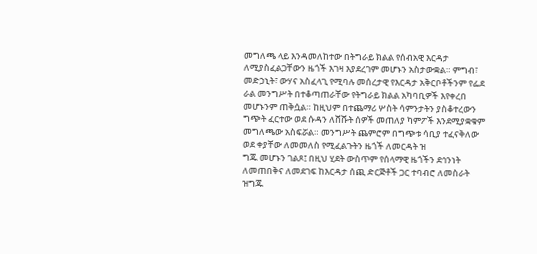መግለጫ ላይ እንዳመለከተው በትግራይ ክልል የሰብአዊ እርዳታ ለሚያስፈልጋቸውን ዜጎች እገዛ እያደረገም መሆኑን አስታውቋል። ምግብ፣ መድኃኒት፣ ውሃና አስፈላጊ የሚባሉ መሰረታዊ የእርዳታ አቅርቦቶችንም የፌደ
ራል መንግሥት በተቆጣጠራቸው የትግራይ ክልል አካባቢዎች እየቀረበ መሆኑንም ጠቅሷል። ከዚህም በተጨማሪ ሦስት ሳምንታትን ያስቆተረውን ግጭት ፈርተው ወደ ሱዳን ለሸሹት ሰዎች መጠለያ ካምፖች እንደሚያቋቁም መግለጫው አስፍሯል። መንግሥት ጨምሮም በግጭቱ ሳቢያ ተፈናቅለው ወደ ቀያቸው ለመመለስ የሚፈልጉትን ዜጎች ለመርዳት ዝ
ግጁ መሆኑን ገልጾ፤ በዚህ ሂደት ውስጥም የሰላማዊ ዜጎችን ደኅንነት ለመጠበቅና ለመደገፍ ከእርዳታ ሰጪ ድርጅቶች ጋር ተባብሮ ለመስራት ዝግጁ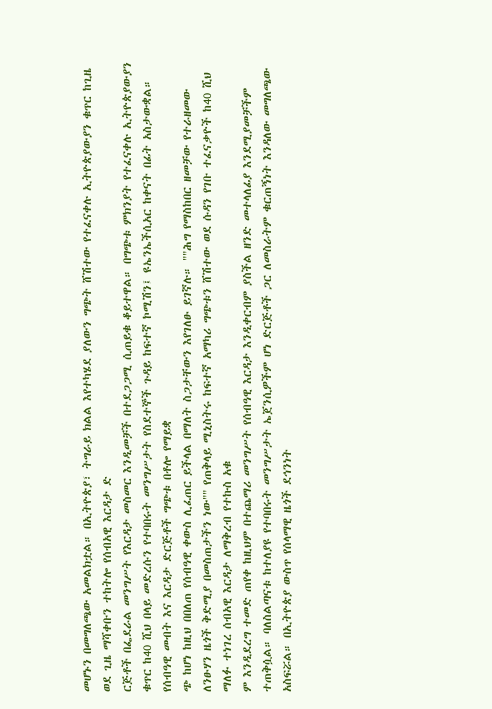መሆኑን በመግለጫው አመልክቷል። በኢትዮጵያ፣ ትግራይ ክልል እየተካሄደ ያለውን ግጭት ሸሽተው የተፈናቀሉ ኢትዮጵያውያን ቁጥር ከጊዜ ወደ ጊዜ ማሻቀቡን ተከትሎ የሰብአዊ እርዳታ ድ
ርጅቶች በፌደራል መንግሥት የእርዳታ መስመር እንዲመቻች በተደጋጋሚ ሲጠይቁ ቆይተዋል። በግጭቱ ምክንያት የተፈናቀሉ ኢትዮጵያውያን ቁጥር ከ40 ሺህ በላይ መድረሱን የተባበሩት መንግሥታት የስደተኞች ጉዳይ ከፍተኛ ኮሚሽን፤ ዩኤንኤችሲአር ከቀናት በፊት አስታውቋል። የሰብዓዊ መብት እና እርዳታ ድርጅቶች ግጭቱ በቶሎ የማይቋ
ጭ ከሆነ ከዚህ በበለጠ የሰብዓዊ ቀውስ ሊፈጠር ይችላል በማለት ስጋታቸውን እየገለፁ ይገኛሉ። ""ሕግ የማስከበር ዘመቻው የተራዘመው ለንፁሃን ዜጎች ቅድሚያ በመስጠታችን ነው"" የጠቅላይ ሚኒስትሩ ከፍተኛ አማካሪ ግጭቱን ሸሽተው ወደ ሱዳን የገቡ ተፈናቃዮች ከ40 ሺህ ማለፉ ተነገረ ሰብአዊ እርዳታ ለማቅረብ የተኩስ አቁ
ም እንዲደረግ ተመድ ጠየቀ ከዚህም በተጨማሪ መንግሥት የሰብዓዊ እርዳታ እንዲቀርብም ያስችል ዘንድ መተላለፊያ እንደሚያመቻችም ተጠቅሷል። ባለስልጣናቱ ከተለያዩ የተባበሩት መንግሥታት ኤጀንሲዎችም ሆነ ድርጅቶች ጋር ለመስራትም ቁርጠኝነት እንዳለው መግለጫው አስፍሯል። በኢትዮጵያ ውስጥ የሰላማዊ ዜጎች ደኅንነት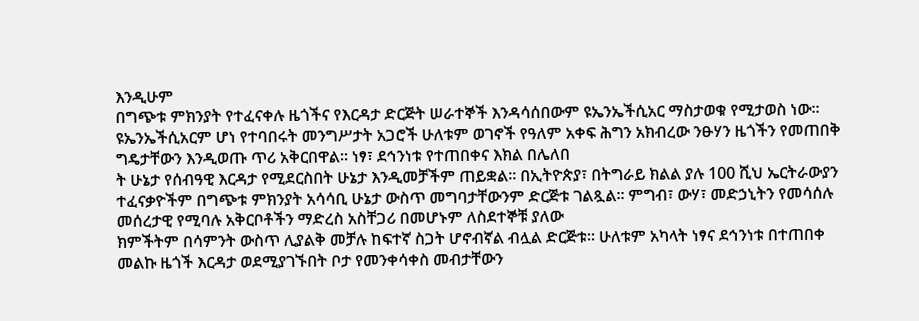እንዲሁም
በግጭቱ ምክንያት የተፈናቀሉ ዜጎችና የእርዳታ ድርጅት ሠራተኞች እንዳሳሰበውም ዩኤንኤችሲአር ማስታወቁ የሚታወስ ነው። ዩኤንኤችሲአርም ሆነ የተባበሩት መንግሥታት አጋሮች ሁለቱም ወገኖች የዓለም አቀፍ ሕግን አክብረው ንፁሃን ዜጎችን የመጠበቅ ግዴታቸውን እንዲወጡ ጥሪ አቅርበዋል። ነፃ፣ ደኅንነቱ የተጠበቀና እክል በሌለበ
ት ሁኔታ የሰብዓዊ እርዳታ የሚደርስበት ሁኔታ እንዲመቻችም ጠይቋል። በኢትዮጵያ፣ በትግራይ ክልል ያሉ 100 ሺህ ኤርትራውያን ተፈናቃዮችም በግጭቱ ምክንያት አሳሳቢ ሁኔታ ውስጥ መግባታቸውንም ድርጅቱ ገልጿል። ምግብ፣ ውሃ፣ መድኃኒትን የመሳሰሉ መሰረታዊ የሚባሉ አቅርቦቶችን ማድረስ አስቸጋሪ በመሆኑም ለስደተኞቹ ያለው
ክምችትም በሳምንት ውስጥ ሊያልቅ መቻሉ ከፍተኛ ስጋት ሆኖብኛል ብሏል ድርጅቱ። ሁለቱም አካላት ነፃና ደኅንነቱ በተጠበቀ መልኩ ዜጎች እርዳታ ወደሚያገኙበት ቦታ የመንቀሳቀስ መብታቸውን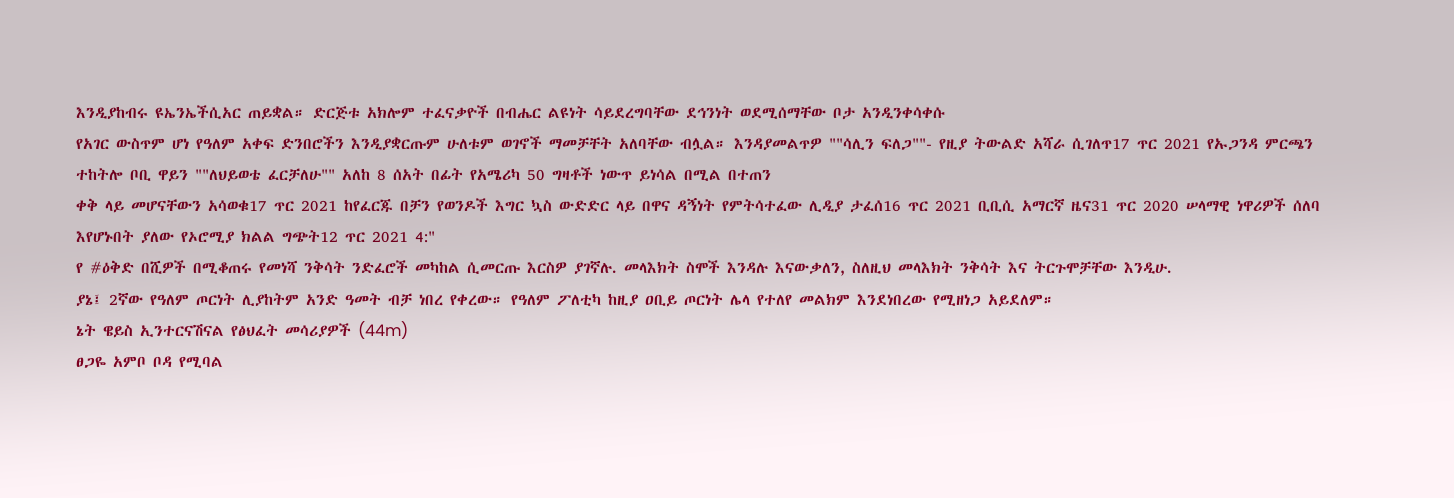እንዲያከብሩ ዩኤንኤችሲአር ጠይቋል። ድርጅቱ አክሎም ተፈናቃዮች በብሔር ልዩነት ሳይደረግባቸው ደኅንነት ወደሚሰማቸው ቦታ አንዲንቀሳቀሱ
የአገር ውስጥም ሆነ የዓለም አቀፍ ድንበሮችን እንዲያቋርጡም ሁለቱም ወገኖች ማመቻቸት አለባቸው ብሏል። እንዳያመልጥዎ ""ሳሊን ፍለጋ""- የዚያ ትውልድ አሻራ ሲገለጥ17 ጥር 2021 የኡጋንዳ ምርጫን ተከትሎ ቦቢ ዋይን ""ለህይወቴ ፈርቻለሁ"" አለከ 8 ሰአት በፊት የአሜሪካ 50 ግዛቶች ነውጥ ይነሳል በሚል በተጠን
ቀቅ ላይ መሆናቸውን አሳወቁ17 ጥር 2021 ከየፈርጁ በቻን የወንዶች እግር ኳስ ውድድር ላይ በዋና ዳኝነት የምትሳተፈው ሊዲያ ታፈሰ16 ጥር 2021 ቢቢሲ አማርኛ ዜና31 ጥር 2020 ሠላማዊ ነዋሪዎች ሰለባ እየሆኑበት ያለው የኦሮሚያ ክልል ግጭት12 ጥር 2021 4:"
የ #ዕቅድ በሺዎች በሚቆጠሩ የመነሻ ንቅሳት ንድፈሮች መካከል ሲመርጡ እርስዎ ያገኛሉ. መላእክት ስሞች እንዳሉ እናውቃለን, ስለዚህ መላእክት ንቅሳት እና ትርጉሞቻቸው እንዲሁ.
ያኔ፤ 2ኛው የዓለም ጦርነት ሊያከትም አንድ ዓመት ብቻ ነበረ የቀረው። የዓለም ፖለቲካ ከዚያ ዐቢይ ጦርነት ሌላ የተለየ መልክም እንደነበረው የሚዘነጋ አይደለም።
ኔት ዌይስ ኢንተርናሽናል የፅህፈት መሳሪያዎች (44m)
ፀጋዬ አምቦ ቦዳ የሚባል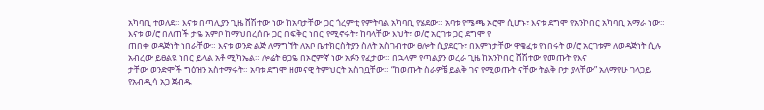አካባቢ ተወለደ። እናቱ በጣሊያን ጊዜ ሸሽተው ነው ከአባታቸው ጋር ጎረምቲ የምትባል አካባቢ የሄደው። አባቱ የሜጫ ኦሮሞ ሲሆኑ፣ እናቱ ደግሞ የአንኮበር አካባቢ አማራ ነው። እናቱ ወ/ሮ በለጠች ታዬ አምቦ ከማህበረሰቡ ጋር በፍቅር ነበር የሚኖሩት፣ ከባላቸው እህት፣ ወ/ሮ አርገቱ ጋር ደግሞ የ
ጠበቀ ወዳጅነት ነበራቸው። እናቱ ወንድ ልጅ ለማግኘት ለአቦ ቤተክርስትያን ስለት አስገብተው ፀሎት ሲያደርጉ፣ በእምነታቸው ዋቄፈቱ የነበሩት ወ/ሮ አርገቱም ለወዳጅነት ሲሉ አብረው ይፀልዩ ነበር ይላል አቶ ሚካኤል። ሎሬት ፀጋዬ በኦሮምኛ ነው አፉን የፈታው። በኋላም የጣልያን ወረራ ጊዜ ከአንኮበር ሸሽተው የመጡት የእና
ታቸው ወንድሞች ግዕዝን አስተማሩት። አባቱ ደግሞ ዘመናዊ ትምህርት አስገቧቸው። “ከወጡት ስራዎቼ ይልቅ ገና የሚወጡት ናቸው ትልቅ ቦታ ያላቸው” አለማየሁ ገላጋይ የአብዲሳ አጋ ጀብዱ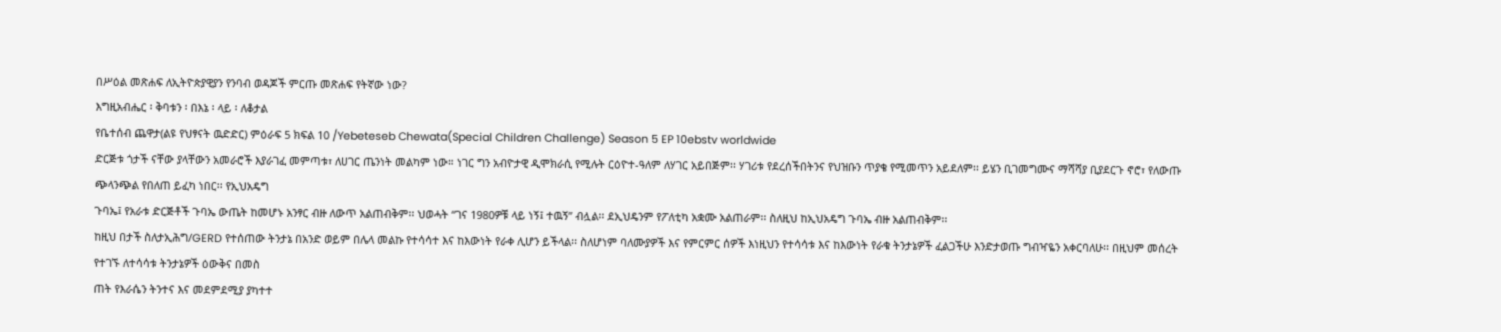በሥዕል መጽሐፍ ለኢትዮጵያዊያን የንባብ ወዳጆች ምርጡ መጽሐፍ የትኛው ነው?
እግዚአብሔር ፡ ቅባቱን ፡ በእኔ ፡ ላይ ፡ ለቆታል
የቤተሰብ ጨዋታ(ልዩ የህፃናት ዉድድር) ምዕራፍ 5 ክፍል 10 /Yebeteseb Chewata(Special Children Challenge) Season 5 EP 10ebstv worldwide
ድርጅቱ ጎታች ናቸው ያላቸውን አመራሮች እያራገፈ መምጣቱ፣ ለሀገር ጤንነት መልካም ነው። ነገር ግን አብዮታዊ ዲሞክራሲ የሚሉት ርዕዮተ-ዓለም ለሃገር አይበጅም፡፡ ሃገሪቱ የደረሰችበትንና የህዝቡን ጥያቄ የሚመጥን አይደለም፡፡ ይሄን ቢገመግሙና ማሻሻያ ቢያደርጉ ኖሮ፣ የለውጡ ጭላንጭል የበለጠ ይፈካ ነበር፡፡ የኢህአዴግ
ጉባኤ፤ የአራቱ ድርጅቶች ጉባኤ ውጤት ከመሆኑ አንፃር ብዙ ለውጥ አልጠብቅም፡፡ ህወሓት “ገና 1980ዎቹ ላይ ነኝ፤ ተዉኝ” ብሏል፡፡ ደኢህዴንም የፖለቲካ አቋሙ አልጠራም፡፡ ስለዚህ ከኢህአዴግ ጉባኤ ብዙ አልጠብቅም፡፡
ከዚህ በታች ስለታኢሕግ/GERD የተሰጠው ትንታኔ በአንድ ወይም በሌላ መልኩ የተሳሳተ እና ከእውነት የራቀ ሊሆን ይችላል፡፡ ስለሆነም ባለሙያዎች እና የምርምር ሰዎች እነዚህን የተሳሳቱ እና ከእውነት የራቁ ትንታኔዎች ፈልጋችሁ እንድታወጡ ግብዣዬን አቀርባለሁ፡፡ በዚህም መሰረት የተገኙ ለተሳሳቱ ትንታኔዎች ዕውቅና በመስ
ጠት የእራሴን ትንተና እና መደምደሚያ ያካተተ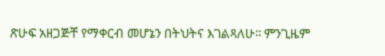ጽሁፍ አዘጋጅቸ የማቀርብ መሆኔን በትህትና እገልጻለሁ፡፡ ምንጊዜም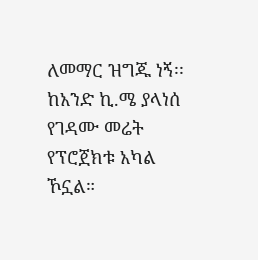ለመማር ዝግጁ ነኝ፡፡
ከአንድ ኪ.ሜ ያላነሰ የገዳሙ መሬት የፕሮጀክቱ አካል ኾኗል።